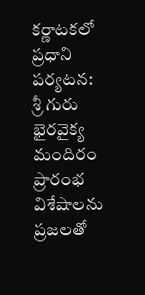కర్ణాటకలో ప్రధాని పర్యటన: శ్రీ గురు భైరవైక్య మందిరం ప్రారంభ విశేషాలను ప్రజలతో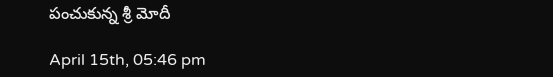పంచుకున్న శ్రీ మోదీ

April 15th, 05:46 pm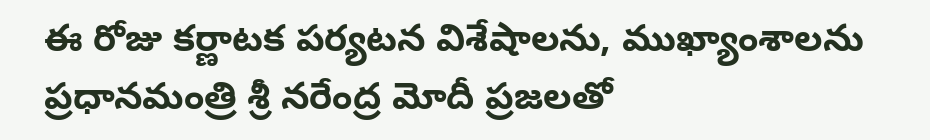ఈ రోజు కర్ణాటక పర్యటన విశేషాలను, ముఖ్యాంశాలను ప్రధానమంత్రి శ్రీ నరేంద్ర మోదీ ప్రజలతో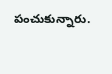పంచుకున్నారు.